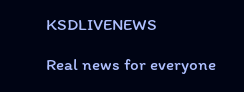KSDLIVENEWS

Real news for everyone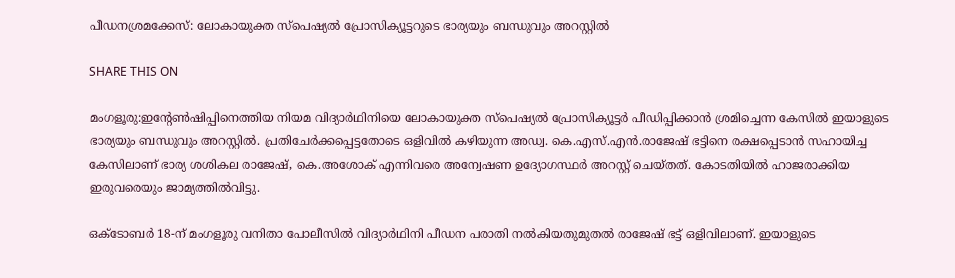പീഡനശ്രമക്കേസ്: ലോകായുക്ത സ്പെഷ്യൽ പ്രോസിക്യൂട്ടറുടെ ഭാര്യയും ബന്ധുവും അറസ്റ്റിൽ

SHARE THIS ON

മംഗളൂരു:ഇന്റേൺഷിപ്പിനെത്തിയ നിയമ വിദ്യാർഥിനിയെ ലോകായുക്ത സ്പെഷ്യൽ പ്രോസിക്യൂട്ടർ പീഡിപ്പിക്കാൻ ശ്രമിച്ചെന്ന കേസിൽ ഇയാളുടെ ഭാര്യയും ബന്ധുവും അറസ്റ്റിൽ. പ്രതിചേർക്കപ്പെട്ടതോടെ ഒളിവിൽ കഴിയുന്ന അഡ്വ. കെ.എസ്.എൻ.രാജേഷ് ഭട്ടിനെ രക്ഷപ്പെടാൻ സഹായിച്ച കേസിലാണ് ഭാര്യ ശശികല രാജേഷ്, കെ.അശോക് എന്നിവരെ അന്വേഷണ ഉദ്യോഗസ്ഥർ അറസ്റ്റ് ചെയ്തത്. കോടതിയിൽ ഹാജരാക്കിയ ഇരുവരെയും ജാമ്യത്തിൽവിട്ടു.

ഒക്ടോബർ 18-ന് മംഗളൂരു വനിതാ പോലീസിൽ വിദ്യാർഥിനി പീഡന പരാതി നൽകിയതുമുതൽ രാജേഷ് ഭട്ട് ഒളിവിലാണ്. ഇയാളുടെ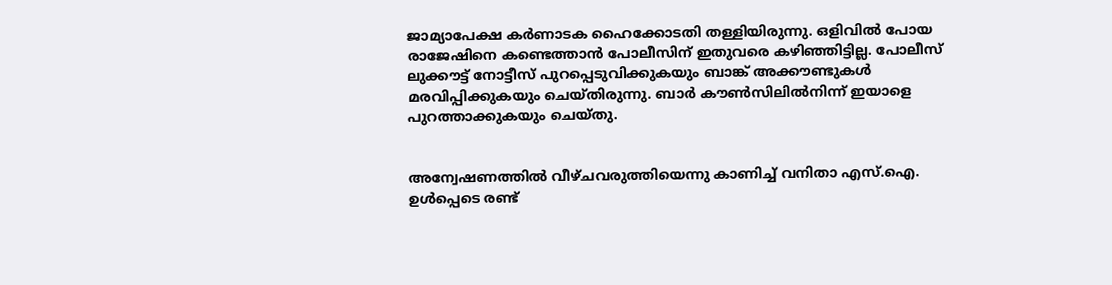ജാമ്യാപേക്ഷ കർണാടക ഹൈക്കോടതി തള്ളിയിരുന്നു. ഒളിവിൽ പോയ രാജേഷിനെ കണ്ടെത്താൻ പോലീസിന് ഇതുവരെ കഴിഞ്ഞിട്ടില്ല. പോലീസ് ലുക്കൗട്ട് നോട്ടീസ് പുറപ്പെടുവിക്കുകയും ബാങ്ക് അക്കൗണ്ടുകൾ മരവിപ്പിക്കുകയും ചെയ്തിരുന്നു. ബാർ കൗൺസിലിൽനിന്ന് ഇയാളെ പുറത്താക്കുകയും ചെയ്തു.


അന്വേഷണത്തിൽ വീഴ്ചവരുത്തിയെന്നു കാണിച്ച് വനിതാ എസ്.ഐ. ഉൾപ്പെടെ രണ്ട്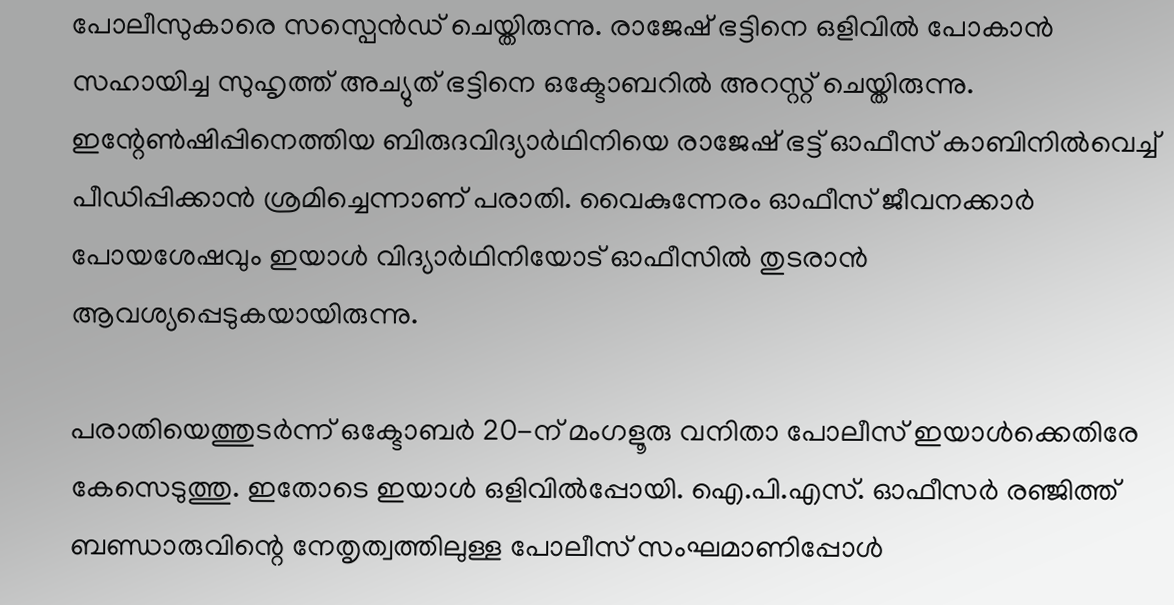പോലീസുകാരെ സസ്പെൻഡ് ചെയ്തിരുന്നു. രാജേഷ് ഭട്ടിനെ ഒളിവിൽ പോകാൻ സഹായിച്ച സുഹൃത്ത് അച്യുത് ഭട്ടിനെ ഒക്ടോബറിൽ അറസ്റ്റ് ചെയ്തിരുന്നു. ഇന്റേൺഷിപ്പിനെത്തിയ ബിരുദവിദ്യാർഥിനിയെ രാജേഷ് ഭട്ട് ഓഫീസ് കാബിനിൽവെച്ച് പീഡിപ്പിക്കാൻ ശ്രമിച്ചെന്നാണ് പരാതി. വൈകുന്നേരം ഓഫീസ് ജീവനക്കാർ പോയശേഷവും ഇയാൾ വിദ്യാർഥിനിയോട് ഓഫീസിൽ തുടരാൻ ആവശ്യപ്പെടുകയായിരുന്നു.

പരാതിയെത്തുടർന്ന് ഒക്ടോബർ 20-ന് മംഗളൂരു വനിതാ പോലീസ് ഇയാൾക്കെതിരേ കേസെടുത്തു. ഇതോടെ ഇയാൾ ഒളിവിൽപ്പോയി. ഐ.പി.എസ്. ഓഫീസർ രഞ്ജിത്ത് ബണ്ഡാരുവിന്റെ നേതൃത്വത്തിലുള്ള പോലീസ് സംഘമാണിപ്പോൾ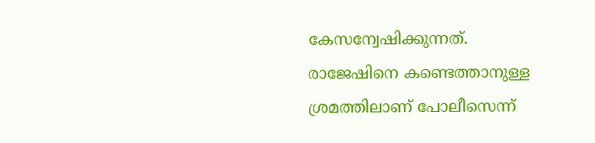കേസന്വേഷിക്കുന്നത്. രാജേഷിനെ കണ്ടെത്താനുള്ള ശ്രമത്തിലാണ് പോലീസെന്ന്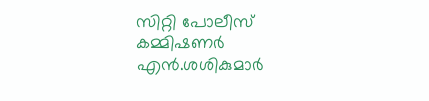സിറ്റി പോലീസ് കമ്മിഷണർ എൻ.ശശികുമാർ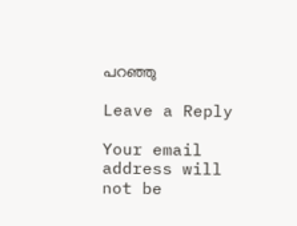പറഞ്ഞു

Leave a Reply

Your email address will not be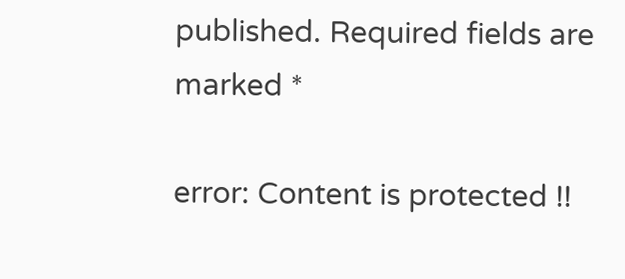published. Required fields are marked *

error: Content is protected !!